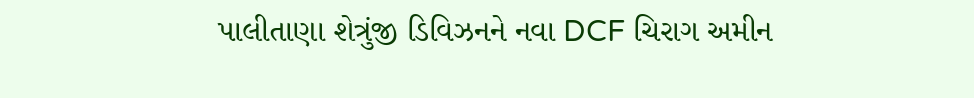પાલીતાણા શેત્રુંજી ડિવિઝનને નવા DCF ચિરાગ અમીન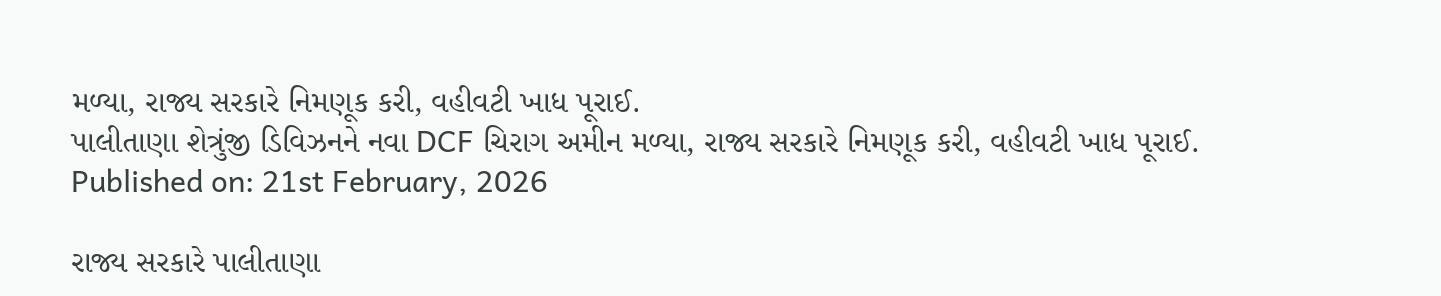મળ્યા, રાજ્ય સરકારે નિમણૂક કરી, વહીવટી ખાધ પૂરાઈ.
પાલીતાણા શેત્રુંજી ડિવિઝનને નવા DCF ચિરાગ અમીન મળ્યા, રાજ્ય સરકારે નિમણૂક કરી, વહીવટી ખાધ પૂરાઈ.
Published on: 21st February, 2026

રાજ્ય સરકારે પાલીતાણા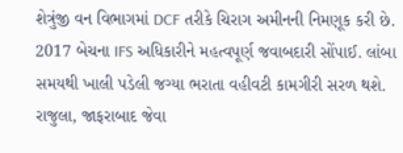શેત્રુંજી વન વિભાગમાં DCF તરીકે ચિરાગ અમીનની નિમણૂક કરી છે. 2017 બેચના IFS અધિકારીને મહત્વપૂર્ણ જવાબદારી સોંપાઈ. લાંબા સમયથી ખાલી પડેલી જગ્યા ભરાતા વહીવટી કામગીરી સરળ થશે. રાજુલા, જાફરાબાદ જેવા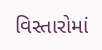વિસ્તારોમાં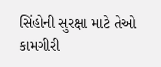સિંહોની સુરક્ષા માટે તેઓ કામગીરી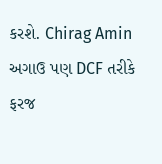કરશે. Chirag Amin અગાઉ પણ DCF તરીકે ફરજ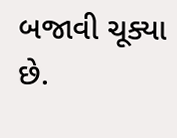બજાવી ચૂક્યા છે.